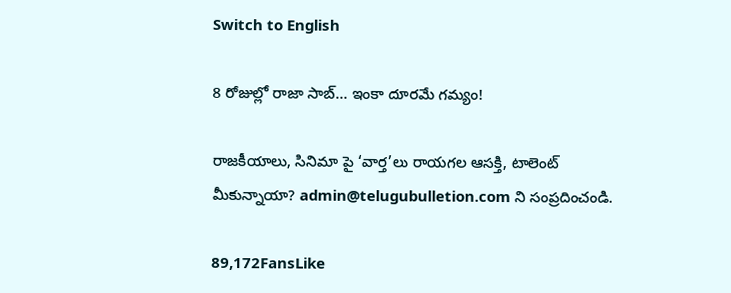Switch to English

8 రోజుల్లో రాజా సాబ్… ఇంకా దూరమే గమ్యం!

రాజకీయాలు, సినిమా పై ‘వార్త’లు రాయగల ఆసక్తి, టాలెంట్ మీకున్నాయా? admin@telugubulletion.com ని సంప్రదించండి.

89,172FansLike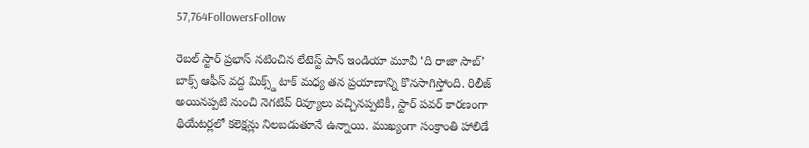57,764FollowersFollow

రెబల్ స్టార్ ప్రభాస్ నటించిన లేటెస్ట్ పాన్ ఇండియా మూవీ ‘ది రాజా సాబ్’ బాక్స్ ఆఫీస్ వద్ద మిక్స్డ్ టాక్ మధ్య తన ప్రయాణాన్ని కొనసాగిస్తోంది. రిలీజ్ అయినప్పటి నుంచి నెగటివ్ రివ్యూలు వచ్చినప్పటికీ, స్టార్ పవర్ కారణంగా థియేటర్లలో కలెక్షన్లు నిలబడుతూనే ఉన్నాయి. ముఖ్యంగా సంక్రాంతి హాలిడే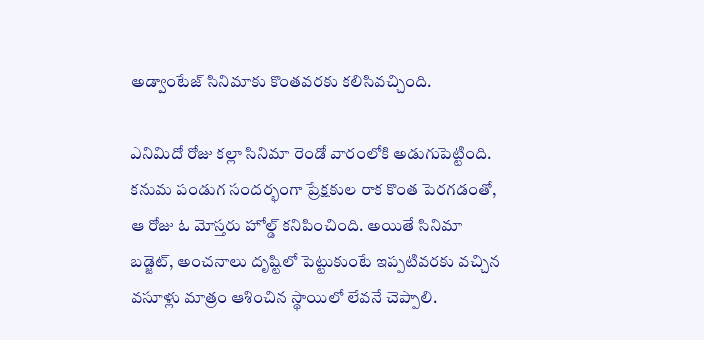అడ్వాంటేజ్ సినిమాకు కొంతవరకు కలిసివచ్చింది.

ఎనిమిదో రోజు కల్లా సినిమా రెండో వారంలోకి అడుగుపెట్టింది. కనుమ పండుగ సందర్భంగా ప్రేక్షకుల రాక కొంత పెరగడంతో, ఆ రోజు ఓ మోస్తరు హోల్డ్ కనిపించింది. అయితే సినిమా బడ్జెట్, అంచనాలు దృష్టిలో పెట్టుకుంటే ఇప్పటివరకు వచ్చిన వసూళ్లు మాత్రం ఆశించిన స్థాయిలో లేవనే చెప్పాలి.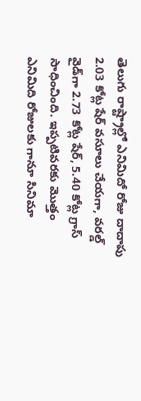తెలుగు రాష్ట్రాల్లో ఎనిమిదో రోజు దాదాపు 2.03 కోట్ల షేర్ వసూలు చేయగా, వరల్డ్ వైడ్‌గా 2.73 కోట్ల షేర్, 5.40 కోట్ల గ్రాస్ సాధించింది. ఇప్పటివరకు మొత్తం ఎనిమిది రోజులకు గానూ సినిమా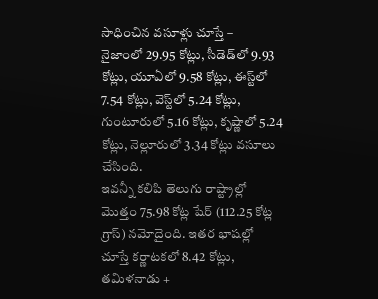సాధించిన వసూళ్లు చూస్తే –
నైజాంలో 29.95 కోట్లు, సీడెడ్‌లో 9.93 కోట్లు, యూఏలో 9.58 కోట్లు, ఈస్ట్‌లో 7.54 కోట్లు, వెస్ట్‌లో 5.24 కోట్లు, గుంటూరులో 5.16 కోట్లు, కృష్ణాలో 5.24 కోట్లు, నెల్లూరులో 3.34 కోట్లు వసూలు చేసింది.
ఇవన్నీ కలిపి తెలుగు రాష్ట్రాల్లో మొత్తం 75.98 కోట్ల షేర్ (112.25 కోట్ల గ్రాస్) నమోదైంది. ఇతర భాషల్లో చూస్తే కర్ణాటకలో 8.42 కోట్లు, తమిళనాడు +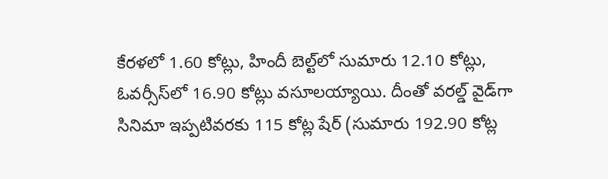కేరళలో 1.60 కోట్లు, హిందీ బెల్ట్‌లో సుమారు 12.10 కోట్లు, ఓవర్సీస్‌లో 16.90 కోట్లు వసూలయ్యాయి. దీంతో వరల్డ్ వైడ్‌గా సినిమా ఇప్పటివరకు 115 కోట్ల షేర్ (సుమారు 192.90 కోట్ల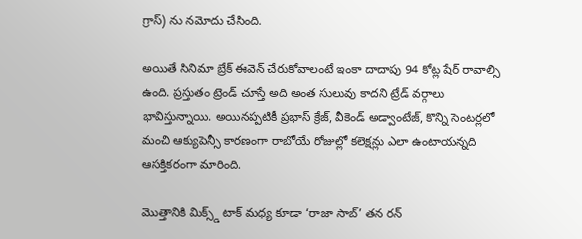గ్రాస్) ను నమోదు చేసింది.

అయితే సినిమా బ్రేక్ ఈవెన్ చేరుకోవాలంటే ఇంకా దాదాపు 94 కోట్ల షేర్ రావాల్సి ఉంది. ప్రస్తుతం ట్రెండ్ చూస్తే అది అంత సులువు కాదని ట్రేడ్ వర్గాలు భావిస్తున్నాయి. అయినప్పటికీ ప్రభాస్ క్రేజ్, వీకెండ్ అడ్వాంటేజ్, కొన్ని సెంటర్లలో మంచి ఆక్యుపెన్సీ కారణంగా రాబోయే రోజుల్లో కలెక్షన్లు ఎలా ఉంటాయన్నది ఆసక్తికరంగా మారింది.

మొత్తానికి మిక్స్డ్ టాక్ మధ్య కూడా ‘రాజా సాబ్’ తన రన్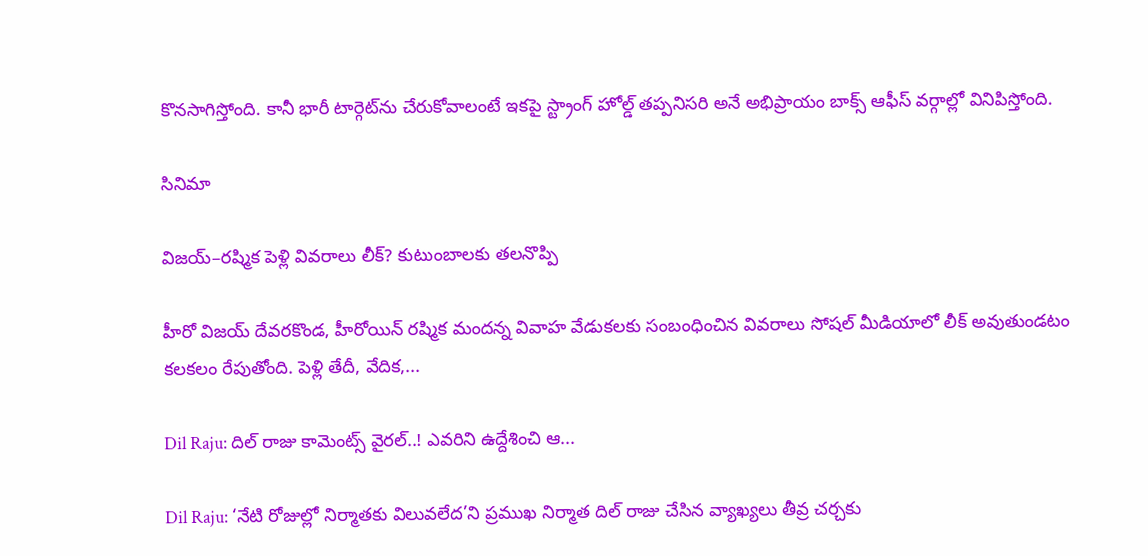కొనసాగిస్తోంది. కానీ భారీ టార్గెట్‌ను చేరుకోవాలంటే ఇకపై స్ట్రాంగ్ హోల్డ్ తప్పనిసరి అనే అభిప్రాయం బాక్స్ ఆఫీస్ వర్గాల్లో వినిపిస్తోంది.

సినిమా

విజయ్–రష్మిక పెళ్లి వివరాలు లీక్? కుటుంబాలకు తలనొప్పి

హీరో విజయ్ దేవరకొండ, హీరోయిన్ రష్మిక మందన్న వివాహ వేడుకలకు సంబంధించిన వివరాలు సోషల్ మీడియాలో లీక్ అవుతుండటం కలకలం రేపుతోంది. పెళ్లి తేదీ, వేదిక,...

Dil Raju: దిల్ రాజు కామెంట్స్ వైరల్..! ఎవరిని ఉద్దేశించి ఆ...

Dil Raju: ‘నేటి రోజుల్లో నిర్మాతకు విలువలేద’ని ప్రముఖ నిర్మాత దిల్ రాజు చేసిన వ్యాఖ్యలు తీవ్ర చర్చకు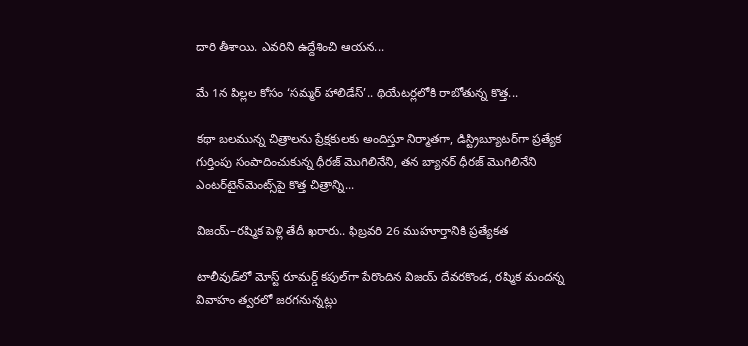దారి తీశాయి. ఎవరిని ఉద్దేశించి ఆయన...

మే 1న పిల్లల కోసం ‘సమ్మర్ హాలిడేస్’.. థియేటర్లలోకి రాబోతున్న కొత్త...

కథా బలమున్న చిత్రాలను ప్రేక్షకులకు అందిస్తూ నిర్మాతగా, డిస్ట్రిబ్యూటర్‌గా ప్రత్యేక గుర్తింపు సంపాదించుకున్న ధీరజ్ మొగిలినేని, తన బ్యానర్ ధీరజ్ మొగిలినేని ఎంటర్‌టైన్‌మెంట్స్‌పై కొత్త చిత్రాన్ని...

విజయ్–రష్మిక పెళ్లి తేదీ ఖరారు.. ఫిబ్రవరి 26 ముహూర్తానికి ప్రత్యేకత

టాలీవుడ్‌లో మోస్ట్ రూమర్డ్ కపుల్‌గా పేరొందిన విజయ్ దేవరకొండ, రష్మిక మందన్న వివాహం త్వరలో జరగనున్నట్లు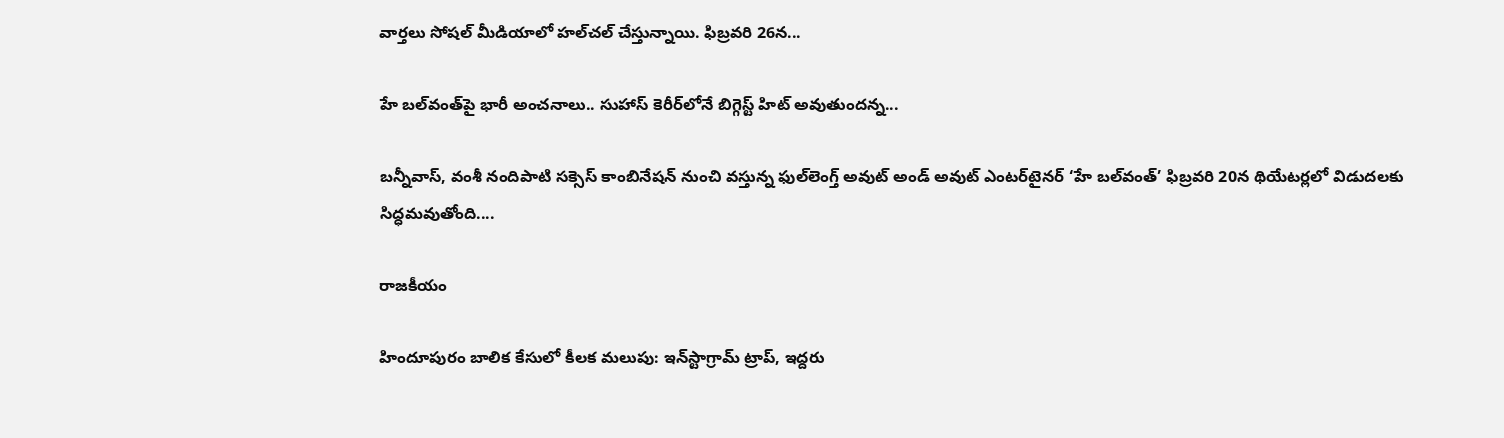వార్తలు సోషల్ మీడియాలో హల్‌చల్ చేస్తున్నాయి. ఫిబ్రవరి 26న...

హే బల్‌వంత్‌పై భారీ అంచనాలు.. సుహాస్ కెరీర్‌లోనే బిగ్గెస్ట్ హిట్ అవుతుందన్న...

బన్నీవాస్, వంశీ నందిపాటి సక్సెస్ కాంబినేషన్ నుంచి వస్తున్న ఫుల్‌లెంగ్త్ అవుట్ అండ్ అవుట్ ఎంటర్‌టైనర్ ‘హే బల్‌వంత్’ ఫిబ్రవరి 20న థియేటర్లలో విడుదలకు సిద్ధమవుతోంది....

రాజకీయం

హిందూపురం బాలిక కేసులో కీలక మలుపు: ఇన్‌స్టాగ్రామ్ ట్రాప్, ఇద్దరు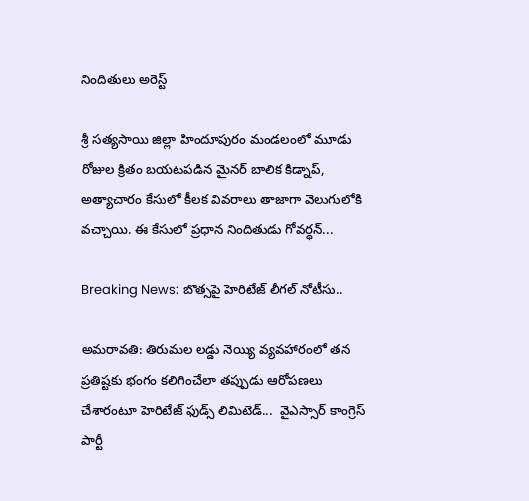నిందితులు అరెస్ట్

శ్రీ సత్యసాయి జిల్లా హిందూపురం మండలంలో మూడు రోజుల క్రితం బయటపడిన మైనర్ బాలిక కిడ్నాప్, అత్యాచారం కేసులో కీలక వివరాలు తాజాగా వెలుగులోకి వచ్చాయి. ఈ కేసులో ప్రధాన నిందితుడు గోవర్ధన్...

Breaking News: బొత్సపై హెరిటేజ్ లీగల్ నోటీసు..

అమరావతి: తిరుమల లడ్డు నెయ్యి వ్యవహారంలో తన ప్రతిష్టకు భంగం కలిగించేలా తప్పుడు ఆరోపణలు చేశారంటూ హెరిటేజ్ ఫుడ్స్ లిమిటెడ్...  వైఎస్సార్ కాంగ్రెస్ పార్టీ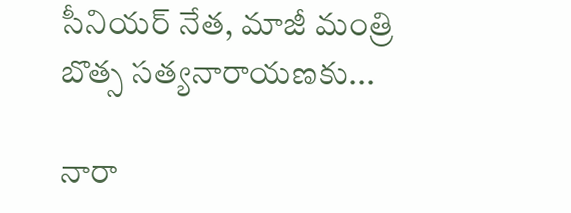సీనియర్ నేత, మాజీ మంత్రి బొత్స సత్యనారాయణకు...

నారా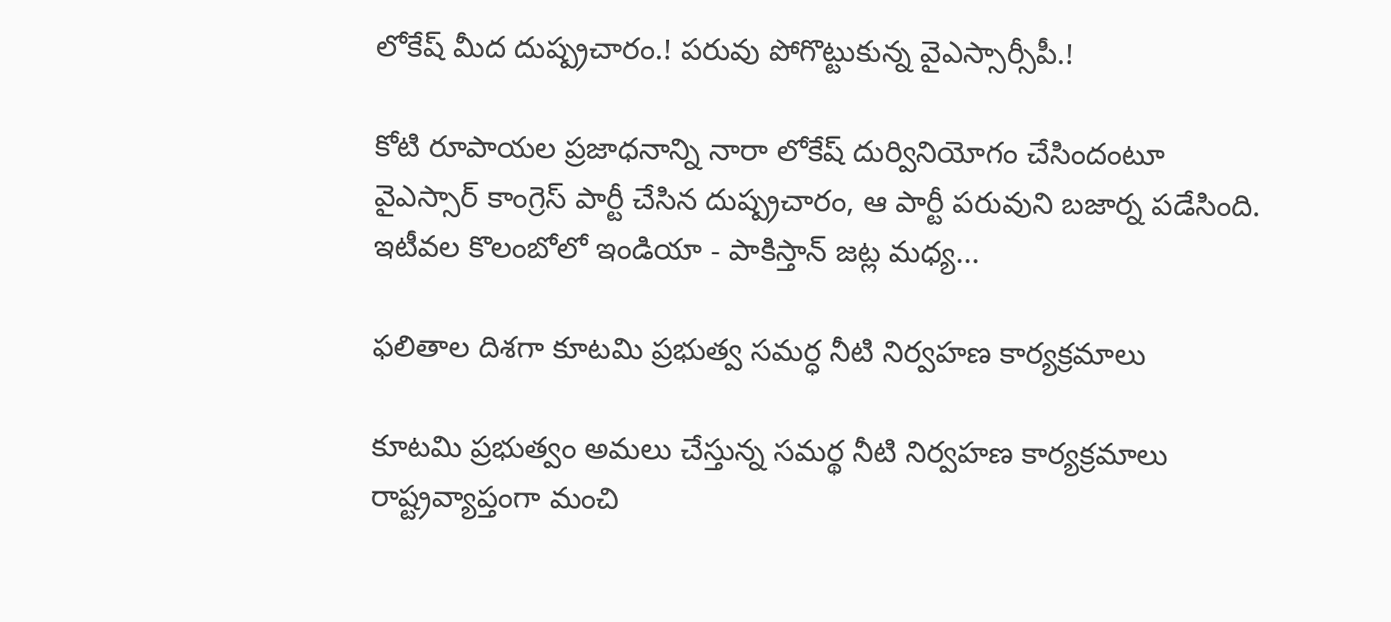లోకేష్ మీద దుష్ప్రచారం.! పరువు పోగొట్టుకున్న వైఎస్సార్సీపీ.!

కోటి రూపాయల ప్రజాధనాన్ని నారా లోకేష్ దుర్వినియోగం చేసిందంటూ వైఎస్సార్ కాంగ్రెస్ పార్టీ చేసిన దుష్ప్రచారం, ఆ పార్టీ పరువుని బజార్న పడేసింది. ఇటీవల కొలంబోలో ఇండియా - పాకిస్తాన్ జట్ల మధ్య...

ఫలితాల దిశగా కూటమి ప్రభుత్వ సమర్ధ నీటి నిర్వహణ కార్యక్రమాలు

కూటమి ప్రభుత్వం అమలు చేస్తున్న సమర్థ నీటి నిర్వహణ కార్యక్రమాలు రాష్ట్రవ్యాప్తంగా మంచి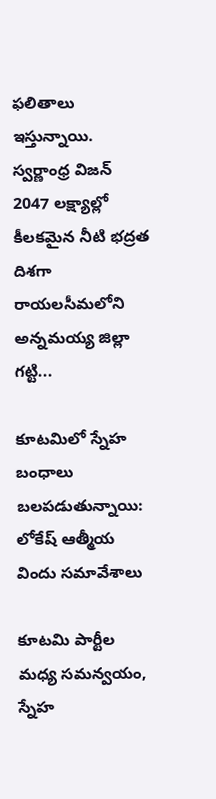ఫలితాలు ఇస్తున్నాయి. స్వర్ణాంధ్ర విజన్ 2047 లక్ష్యాల్లో కీలకమైన నీటి భద్రత దిశగా రాయలసీమలోని అన్నమయ్య జిల్లా గట్టి...

కూటమిలో స్నేహ బంధాలు బలపడుతున్నాయి: లోకేష్ ఆత్మీయ విందు సమావేశాలు

కూటమి పార్టీల మధ్య సమన్వయం, స్నేహ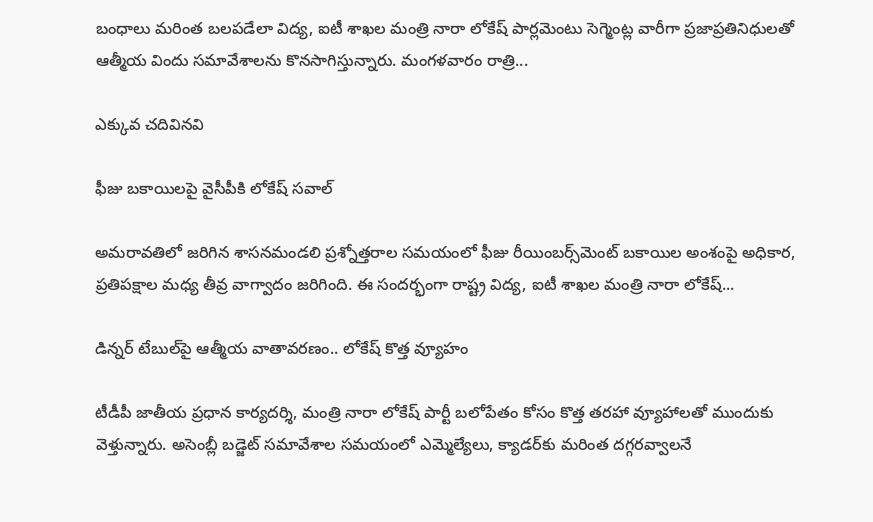బంధాలు మరింత బలపడేలా విద్య, ఐటీ శాఖల మంత్రి నారా లోకేష్ పార్లమెంటు సెగ్మెంట్ల వారీగా ప్రజాప్రతినిధులతో ఆత్మీయ విందు సమావేశాలను కొనసాగిస్తున్నారు. మంగళవారం రాత్రి...

ఎక్కువ చదివినవి

ఫీజు బకాయిలపై వైసీపీకి లోకేష్ సవాల్

అమరావతిలో జరిగిన శాసనమండలి ప్రశ్నోత్తరాల సమయంలో ఫీజు రీయింబర్స్‌మెంట్ బకాయిల అంశంపై అధికార, ప్రతిపక్షాల మధ్య తీవ్ర వాగ్వాదం జరిగింది. ఈ సందర్భంగా రాష్ట్ర విద్య, ఐటీ శాఖల మంత్రి నారా లోకేష్...

డిన్నర్ టేబుల్‌పై ఆత్మీయ వాతావరణం.. లోకేష్ కొత్త వ్యూహం

టీడీపీ జాతీయ ప్రధాన కార్యదర్శి, మంత్రి నారా లోకేష్ పార్టీ బలోపేతం కోసం కొత్త తరహా వ్యూహాలతో ముందుకు వెళ్తున్నారు. అసెంబ్లీ బడ్జెట్ సమావేశాల సమయంలో ఎమ్మెల్యేలు, క్యాడర్‌కు మరింత దగ్గరవ్వాలనే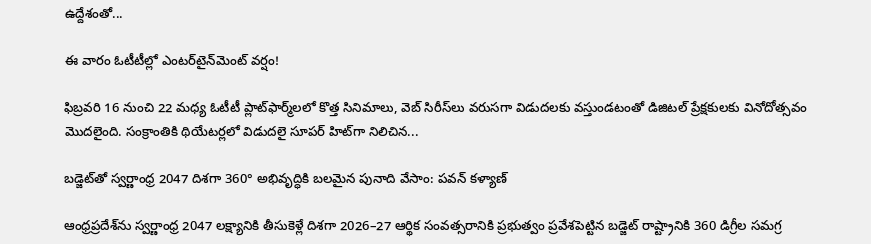ఉద్దేశంతో...

ఈ వారం ఓటీటీల్లో ఎంటర్‌టైన్‌మెంట్ వర్షం!

ఫిబ్రవరి 16 నుంచి 22 మధ్య ఓటీటీ ప్లాట్‌ఫార్మ్‌లలో కొత్త సినిమాలు, వెబ్ సిరీస్‌లు వరుసగా విడుదలకు వస్తుండటంతో డిజిటల్ ప్రేక్షకులకు వినోదోత్సవం మొదలైంది. సంక్రాంతికి థియేటర్లలో విడుదలై సూపర్ హిట్‌గా నిలిచిన...

బడ్జెట్‌తో స్వర్ణాంధ్ర 2047 దిశగా 360° అభివృద్ధికి బలమైన పునాది వేసాం: పవన్ కళ్యాణ్

ఆంధ్రప్రదేశ్‌ను స్వర్ణాంధ్ర 2047 లక్ష్యానికి తీసుకెళ్లే దిశగా 2026–27 ఆర్థిక సంవత్సరానికి ప్రభుత్వం ప్రవేశపెట్టిన బడ్జెట్ రాష్ట్రానికి 360 డిగ్రీల సమగ్ర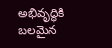అభివృద్ధికి బలమైన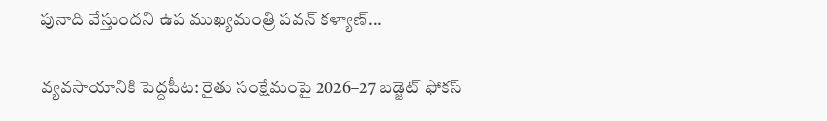పునాది వేస్తుందని ఉప ముఖ్యమంత్రి పవన్ కళ్యాణ్...

వ్యవసాయానికి పెద్దపీట: రైతు సంక్షేమంపై 2026–27 బడ్జెట్ ఫోకస్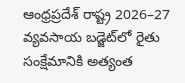ఆంధ్రప్రదేశ్ రాష్ట్ర 2026–27 వ్యవసాయ బడ్జెట్‌లో రైతు సంక్షేమానికి అత్యంత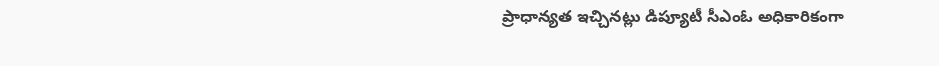ప్రాధాన్యత ఇచ్చినట్లు డిప్యూటీ సీఎంఓ అధికారికంగా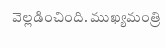వెల్లడించింది. ముఖ్యమంత్రి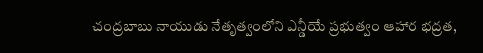చంద్రబాబు నాయుడు నేతృత్వంలోని ఎన్డీయే ప్రభుత్వం ఆహార భద్రత,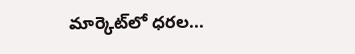మార్కెట్‌లో ధరల...